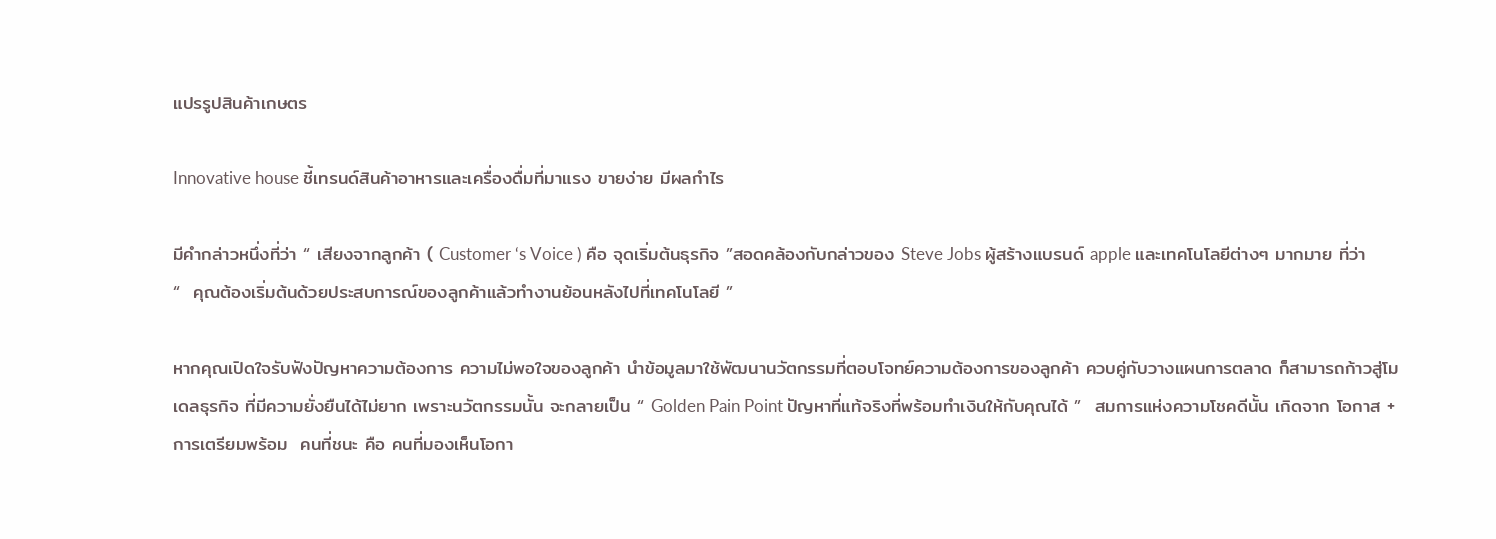แปรรูปสินค้าเกษตร

Innovative house ชี้เทรนด์สินค้าอาหารและเครื่องดื่มที่มาแรง ขายง่าย มีผลกำไร

มีคำกล่าวหนึ่งที่ว่า “ เสียงจากลูกค้า ( Customer ‘s Voice ) คือ จุดเริ่มต้นธุรกิจ ”สอดคล้องกับกล่าวของ Steve Jobs ผู้สร้างแบรนด์ apple และเทคโนโลยีต่างๆ มากมาย ที่ว่า  “  คุณต้องเริ่มต้นด้วยประสบการณ์ของลูกค้าแล้วทำงานย้อนหลังไปที่เทคโนโลยี ”

หากคุณเปิดใจรับฟังปัญหาความต้องการ ความไม่พอใจของลูกค้า นำข้อมูลมาใช้พัฒนานวัตกรรมที่ตอบโจทย์ความต้องการของลูกค้า ควบคู่กับวางแผนการตลาด ก็สามารถก้าวสู่โมเดลธุรกิจ ที่มีความยั่งยืนได้ไม่ยาก เพราะนวัตกรรมนั้น จะกลายเป็น “ Golden Pain Point ปัญหาที่แท้จริงที่พร้อมทำเงินให้กับคุณได้ ”  สมการแห่งความโชคดีนั้น เกิดจาก โอกาส +การเตรียมพร้อม  คนที่ชนะ คือ คนที่มองเห็นโอกา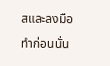สและลงมือทำก่อนนั่น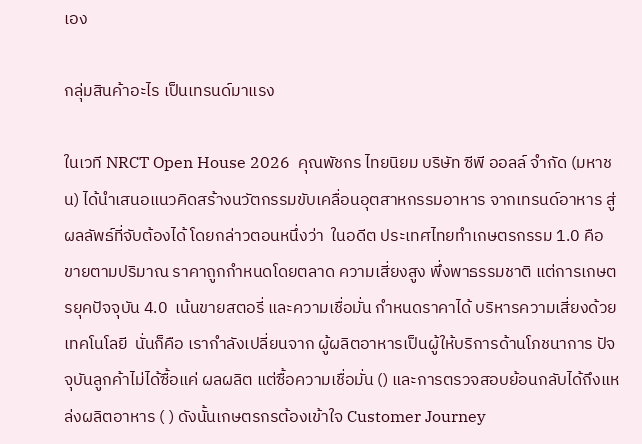เอง

กลุ่มสินค้าอะไร เป็นเทรนด์มาแรง

ในเวที NRCT Open House 2026  คุณพัชกร ไทยนิยม บริษัท ซีพี ออลล์ จำกัด (มหาชน) ได้นำเสนอแนวคิดสร้างนวัตกรรมขับเคลื่อนอุตสาหกรรมอาหาร จากเทรนด์อาหาร สู่ผลลัพธ์ที่จับต้องได้ โดยกล่าวตอนหนึ่งว่า  ในอดีต ประเทศไทยทำเกษตรกรรม 1.0 คือ ขายตามปริมาณ ราคาถูกกำหนดโดยตลาด ความเสี่ยงสูง พึ่งพาธรรมชาติ แต่การเกษตรยุคปัจจุบัน 4.0  เน้นขายสตอรี่ และความเชื่อมั่น กำหนดราคาได้ บริหารความเสี่ยงด้วยเทคโนโลยี  นั่นก็คือ เรากำลังเปลี่ยนจาก ผู้ผลิตอาหารเป็นผู้ให้บริการด้านโภชนาการ ปัจจุบันลูกค้าไม่ได้ซื้อแค่ ผลผลิต แต่ซื้อความเชื่อมั่น () และการตรวจสอบย้อนกลับได้ถึงแหล่งผลิตอาหาร ( ) ดังนั้นเกษตรกรต้องเข้าใจ Customer Journey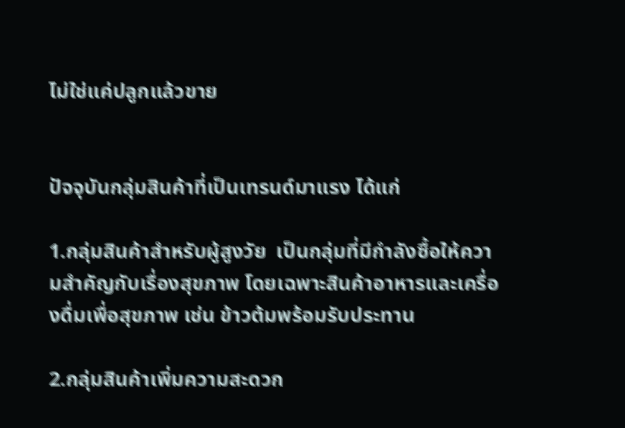ไม่ใช่แค่ปลูกแล้วขาย


ปัจจุบันกลุ่มสินค้าที่เป็นเทรนด์มาแรง ได้แก่

1.กลุ่มสินค้าสำหรับผู้สูงวัย  เป็นกลุ่มที่มีกำลังซื้อให้ความสำคัญกับเรื่องสุขภาพ โดยเฉพาะสินค้าอาหารและเครื่องดื่มเพื่อสุขภาพ เช่น ข้าวต้มพร้อมรับประทาน

2.กลุ่มสินค้าเพิ่มความสะดวก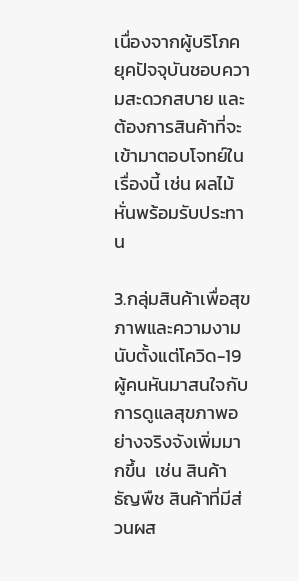เนื่องจากผู้บริโภคยุคปัจจุบันชอบความสะดวกสบาย และต้องการสินค้าที่จะเข้ามาตอบโจทย์ในเรื่องนี้ เช่น ผลไม้หั่นพร้อมรับประทาน

3.กลุ่มสินค้าเพื่อสุขภาพและความงาม  นับตั้งแต่โควิด-19  ผู้คนหันมาสนใจกับการดูแลสุขภาพอย่างจริงจังเพิ่มมากขึ้น  เช่น สินค้าธัญพืช สินค้าที่มีส่วนผส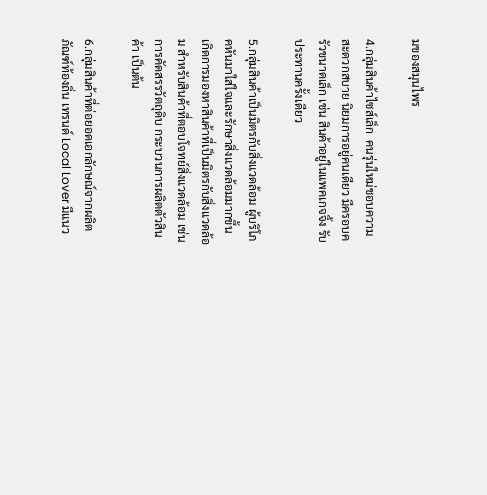มของสมุนไพร

4.กลุ่มสินค้าไซส์เล็ก  คนรุ่นใหม่ชอบความสะดวกสบาย นิยมการอยู่คนเดียว มีครอบครัวขนาดเล็ก เช่น สินค้าอยู่ในแพคเกจจิ้ง รับประทานครั้งเดียว

5.กลุ่มสินค้าเป็นมิตรกับสิ่งแวดล้อม ผู้บริโภคหันมาใส่ใจและรักษาสิ่งแวดล้อมมากขึ้น เกิดการมองหาสินค้าที่เป็นมิตรกับสิ่งแวดล้อม สำหรับสินค้าที่ตอบโจทย์สิ่งแวดล้อม เช่น การคัดสรรวัตถุดิบ กระบวนการผลิตตัวสินค้า เป็นต้น

6.กลุ่มสินค้าที่ต่อยอดเอกลักษณ์จากผลิตภัณฑ์ท้องถิ่น เทรนด์ Local Lover มีแนว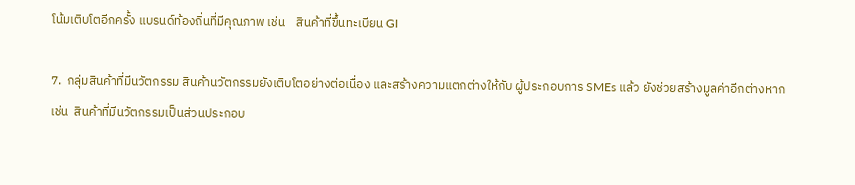โน้มเติบโตอีกครั้ง แบรนด์ท้องถิ่นที่มีคุณภาพ เช่น    สินค้าที่ขึ้นทะเบียน GI

7.  กลุ่มสินค้าที่มีนวัตกรรม สินค้านวัตกรรมยังเติบโตอย่างต่อเนื่อง และสร้างความแตกต่างให้กับ ผู้ประกอบการ SMEs แล้ว ยังช่วยสร้างมูลค่าอีกต่างหาก  เช่น  สินค้าที่มีนวัตกรรมเป็นส่วนประกอบ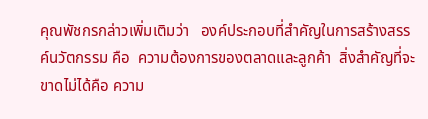คุณพัชกรกล่าวเพิ่มเติมว่า   องค์ประกอบที่สำคัญในการสร้างสรรค์นวัตกรรม คือ  ความต้องการของตลาดและลูกค้า  สิ่งสำคัญที่จะขาดไม่ได้คือ ความ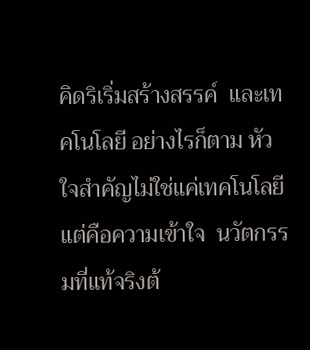คิดริเริ่มสร้างสรรค์  และเทคโนโลยี อย่างไรก็ตาม หัวใจสำคัญไม่ใช่แค่เทคโนโลยี แต่คือความเข้าใจ  นวัตกรรมที่แท้จริงต้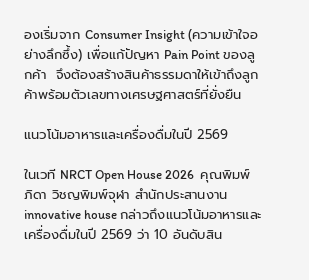องเริ่มจาก Consumer Insight (ความเข้าใจอย่างลึกซึ้ง) เพื่อแก้ปัญหา Pain Point ของลูกค้า  จึงต้องสร้างสินค้าธรรมดาให้เข้าถึงลูกค้าพร้อมตัวเลขทางเศรษฐศาสตร์ที่ยั่งยืน

แนวโน้มอาหารและเครื่องดื่มในปี 2569

ในเวที NRCT Open House 2026  คุณพิมพ์ภิดา วิชญพิมพ์จุฬา สำนักประสานงาน innovative house กล่าวถึงแนวโน้มอาหารและเครื่องดื่มในปี 2569 ว่า 10 อันดับสิน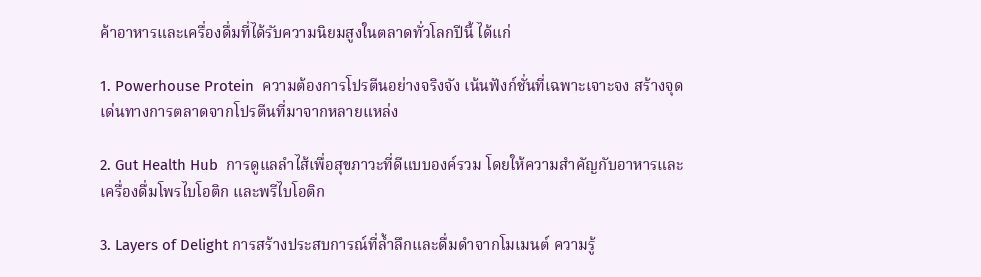ค้าอาหารและเครื่องดื่มที่ได้รับความนิยมสูงในตลาดทั่วโลกปีนี้ ได้แก่

1. Powerhouse Protein  ความต้องการโปรตีนอย่างจริงจัง เน้นฟังก์ชั่นที่เฉพาะเจาะจง สร้างจุดเด่นทางการตลาดจากโปรตีนที่มาจากหลายแหล่ง

2. Gut Health Hub  การดูแลลำไส้เพื่อสุขภาวะที่ดีแบบองค์รวม โดยให้ความสำคัญกับอาหารและเครื่องดื่มโพรไบโอติก และพรีไบโอติก

3. Layers of Delight การสร้างประสบการณ์ที่ล้ำลึกและดื่มดำจากโมเมนต์ ความรู้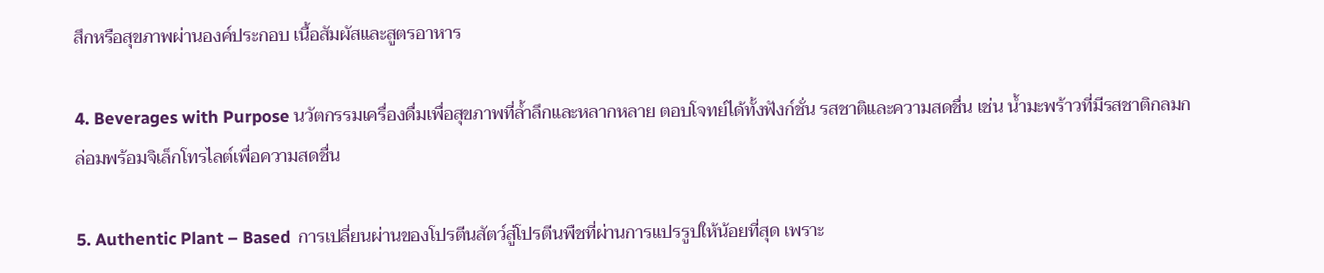สึกหรือสุขภาพผ่านองค์ประกอบ เนื้อสัมผัสและสูตรอาหาร

4. Beverages with Purpose นวัตกรรมเครื่องดื่มเพื่อสุขภาพที่ล้ำลึกและหลากหลาย ตอบโจทย์ได้ทั้งฟังก์ชั่น รสชาติและความสดชื่น เช่น น้ำมะพร้าวที่มีรสชาติกลมกล่อมพร้อมจิเล็กโทรไลต์เพื่อความสดชื่น

5. Authentic Plant – Based  การเปลี่ยนผ่านของโปรตีนสัตว์สู่โปรตีนพืชที่ผ่านการแปรรูปให้น้อยที่สุด เพราะ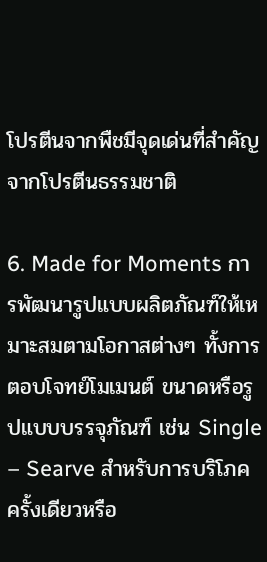โปรตีนจากพืชมีจุดเด่นที่สำคัญจากโปรตีนธรรมชาติ

6. Made for Moments การพัฒนารูปแบบผลิตภัณฑ์ให้เหมาะสมตามโอกาสต่างๆ ทั้งการตอบโจทย์โมเมนต์ ขนาดหรือรูปแบบบรรจุภัณฑ์ เช่น Single – Searve สำหรับการบริโภคครั้งเดียวหรือ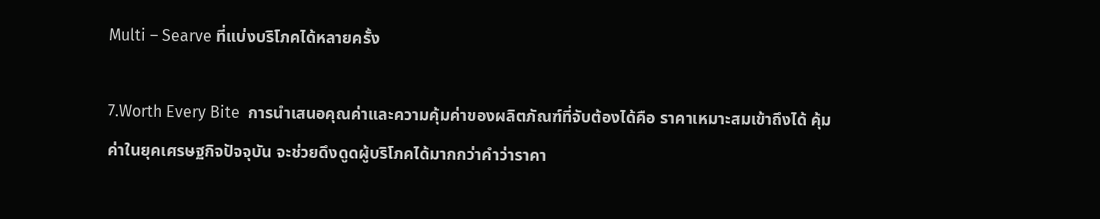Multi – Searve ที่แบ่งบริโภคได้หลายครั้ง

7.Worth Every Bite  การนำเสนอคุณค่าและความคุ้มค่าของผลิตภัณฑ์ที่จับต้องได้คือ ราคาเหมาะสมเข้าถึงได้ คุ้มค่าในยุคเศรษฐกิจปัจจุบัน จะช่วยดึงดูดผู้บริโภคได้มากกว่าคำว่าราคา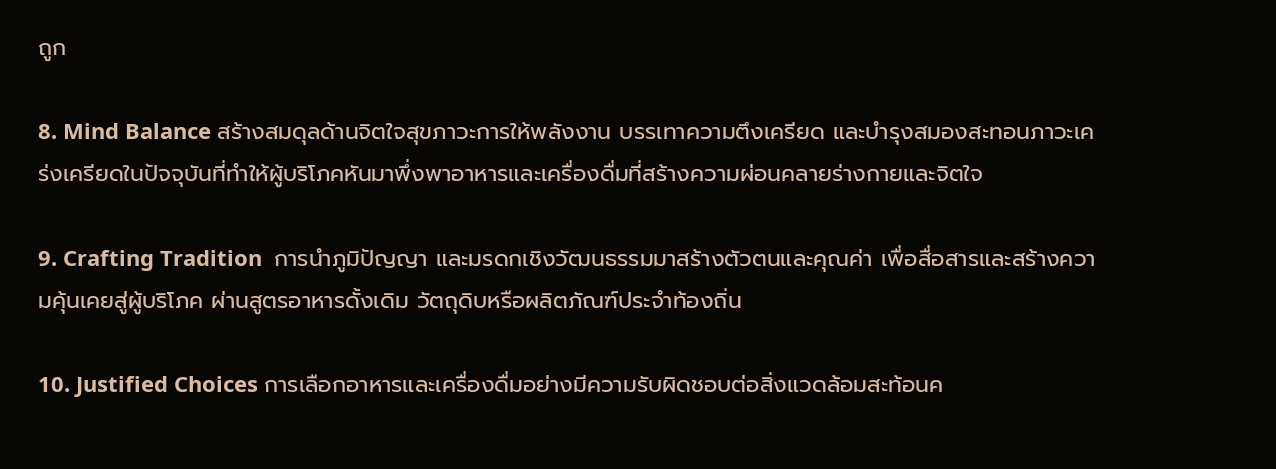ถูก

8. Mind Balance สร้างสมดุลด้านจิตใจสุขภาวะการให้พลังงาน บรรเทาความตึงเครียด และบำรุงสมองสะทอนภาวะเคร่งเครียดในปัจจุบันที่ทำให้ผู้บริโภคหันมาพึ่งพาอาหารและเครื่องดื่มที่สร้างความผ่อนคลายร่างกายและจิตใจ

9. Crafting Tradition  การนำภูมิปัญญา และมรดกเชิงวัฒนธรรมมาสร้างตัวตนและคุณค่า เพื่อสื่อสารและสร้างความคุ้นเคยสู่ผู้บริโภค ผ่านสูตรอาหารดั้งเดิม วัตถุดิบหรือผลิตภัณฑ์ประจำท้องถิ่น

10. Justified Choices การเลือกอาหารและเครื่องดื่มอย่างมีความรับผิดชอบต่อสิ่งแวดล้อมสะท้อนค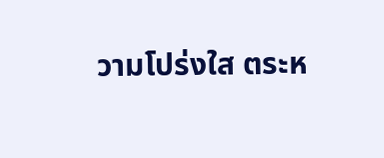วามโปร่งใส ตระห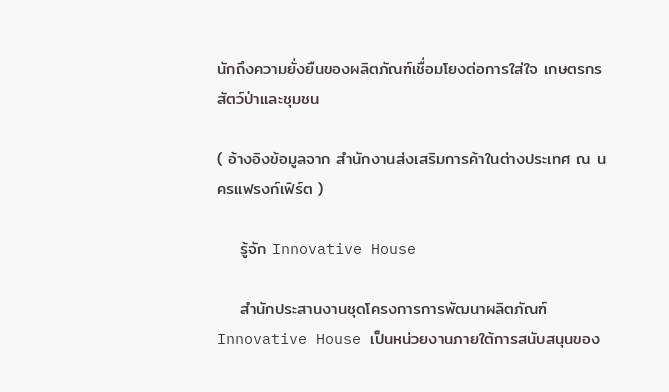นักถึงความยั่งยืนของผลิตภัณฑ์เชื่อมโยงต่อการใส่ใจ เกษตรกร สัตว์ป่าและชุมชน

( อ้างอิงข้อมูลจาก สำนักงานส่งเสริมการค้าในต่างประเทศ ณ นครแฟรงก์เฟิร์ต )

    รู้จัก Innovative House

    สำนักประสานงานชุดโครงการการพัฒนาผลิตภัณฑ์ Innovative House เป็นหน่วยงานภายใต้การสนับสนุนของ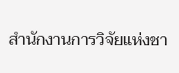สำนักงานการวิจัยแห่งชา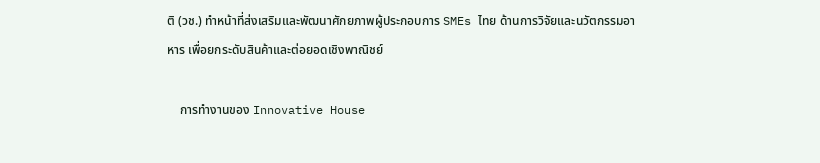ติ (วช.) ทำหน้าที่ส่งเสริมและพัฒนาศักยภาพผู้ประกอบการ SMEs ไทย ด้านการวิจัยและนวัตกรรมอาหาร เพื่อยกระดับสินค้าและต่อยอดเชิงพาณิชย์

    การทำงานของ Innovative House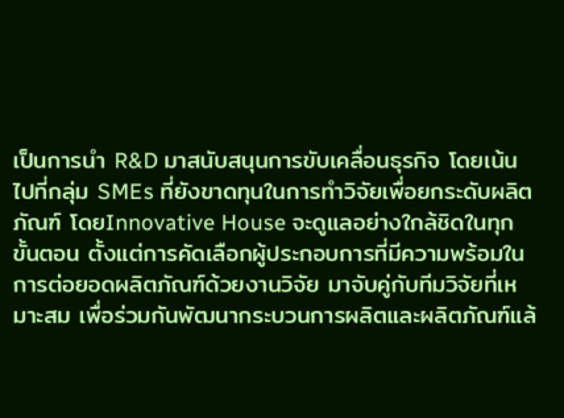เป็นการนำ R&D มาสนับสนุนการขับเคลื่อนธุรกิจ โดยเน้นไปที่กลุ่ม SMEs ที่ยังขาดทุนในการทำวิจัยเพื่อยกระดับผลิตภัณฑ์ โดยInnovative House จะดูแลอย่างใกล้ชิดในทุกขั้นตอน ตั้งแต่การคัดเลือกผู้ประกอบการที่มีความพร้อมในการต่อยอดผลิตภัณฑ์ด้วยงานวิจัย มาจับคู่กับทีมวิจัยที่เหมาะสม เพื่อร่วมกันพัฒนากระบวนการผลิตและผลิตภัณฑ์แล้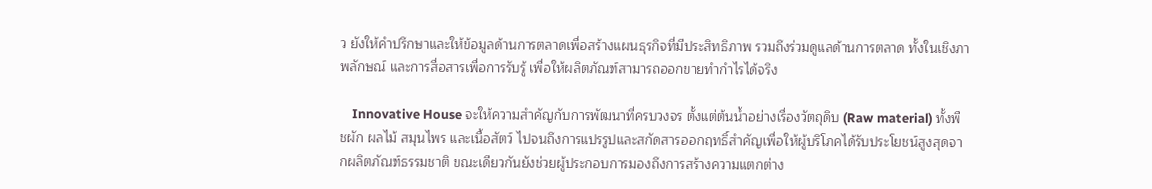ว ยังให้คำปรึกษาและให้ข้อมูลด้านการตลาดเพื่อสร้างแผนธุรกิจที่มีประสิทธิภาพ รวมถึงร่วมดูแลด้านการตลาด ทั้งในเชิงภาพลักษณ์ และการสื่อสารเพื่อการรับรู้ เพื่อให้ผลิตภัณฑ์สามารถออกขายทำกำไรได้จริง

    Innovative House จะให้ความสำคัญกับการพัฒนาที่ครบวงจร ตั้งแต่ต้นน้ำอย่างเรื่องวัตถุดิบ (Raw material) ทั้งพืชผัก ผลไม้ สมุนไพร และเนื้อสัตว์ ไปจนถึงการแปรรูปและสกัดสารออกฤทธิ์สำคัญเพื่อให้ผู้บริโภคได้รับประโยชน์สูงสุดจากผลิตภัณฑ์ธรรมชาติ ขณะเดียวกันยังช่วยผู้ประกอบการมองถึงการสร้างความแตกต่าง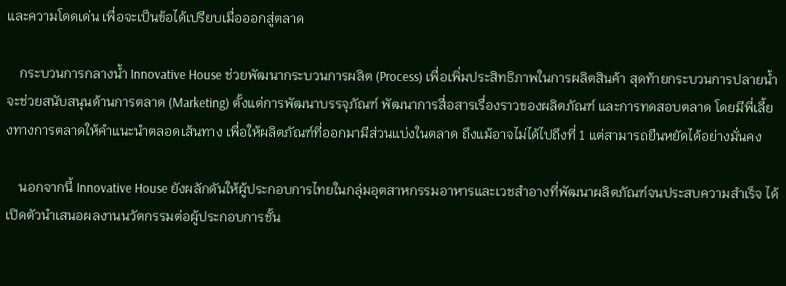และความโดดเด่น เพื่อจะเป็นข้อได้เปรียบเมื่อออกสู่ตลาด

    กระบวนการกลางน้ำ Innovative House ช่วยพัฒนากระบวนการผลิต (Process) เพื่อเพิ่มประสิทธิภาพในการผลิตสินค้า สุดท้ายกระบวนการปลายน้ำ จะช่วยสนับสนุนด้านการตลาด (Marketing) ตั้งแต่การพัฒนาบรรจุภัณฑ์ พัฒนาการสื่อสารเรื่องราวของผลิตภัณฑ์ และการทดสอบตลาด โดยมีพี่เลี้ยงทางการตลาดให้คำแนะนำตลอดเส้นทาง เพื่อให้ผลิตภัณฑ์ที่ออกมามีส่วนแบ่งในตลาด ถึงแม้อาจไม่ได้ไปถึงที่ 1 แต่สามารถยืนหยัดได้อย่างมั่นคง

    นอกจากนี้ Innovative House ยังผลักดันให้ผู้ประกอบการไทยในกลุ่มอุตสาหกรรมอาหารและเวชสำอางที่พัฒนาผลิตภัณฑ์จนประสบความสำเร็จ ได้เปิดตัวนำเสนอผลงานนวัตกรรมต่อผู้ประกอบการชั้น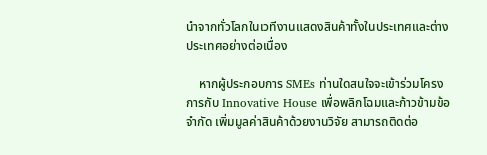นำจากทั่วโลกในเวทีงานแสดงสินค้าทั้งในประเทศและต่างประเทศอย่างต่อเนื่อง

    หากผู้ประกอบการ SMEs ท่านใดสนใจจะเข้าร่วมโครงการกับ Innovative House เพื่อพลิกโฉมและก้าวข้ามข้อจำกัด เพิ่มมูลค่าสินค้าด้วยงานวิจัย สามารถติดต่อ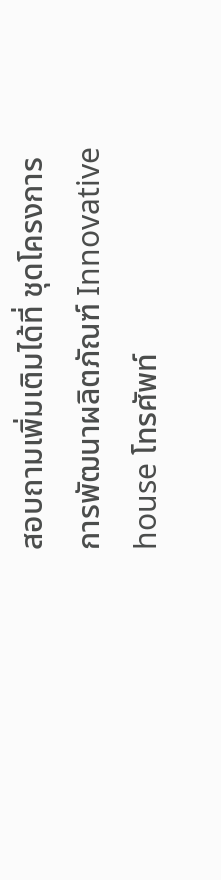สอบถามเพิ่มเติมได้ที่ ชุดโครงการการพัฒนาผลิตภัณฑ์ Innovative house โทรศัพท์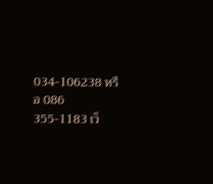034-106238 หรือ 086 355-1183 เว็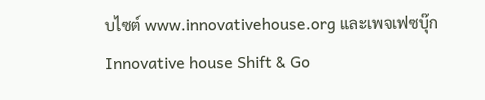บไซต์ www.innovativehouse.org และเพจเฟซบุ๊ก Innovative house Shift & Go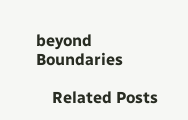beyond Boundaries

    Related Posts